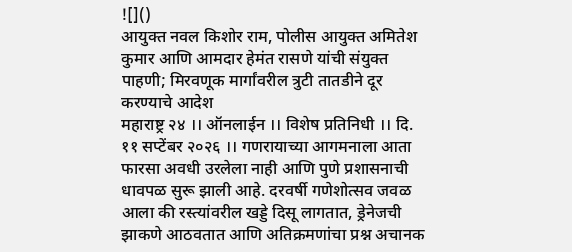![]()
आयुक्त नवल किशोर राम, पोलीस आयुक्त अमितेश कुमार आणि आमदार हेमंत रासणे यांची संयुक्त पाहणी; मिरवणूक मार्गांवरील त्रुटी तातडीने दूर करण्याचे आदेश
महाराष्ट्र २४ ।। ऑनलाईन ।। विशेष प्रतिनिधी ।। दि. ११ सप्टेंबर २०२६ ।। गणरायाच्या आगमनाला आता फारसा अवधी उरलेला नाही आणि पुणे प्रशासनाची धावपळ सुरू झाली आहे. दरवर्षी गणेशोत्सव जवळ आला की रस्त्यांवरील खड्डे दिसू लागतात, ड्रेनेजची झाकणे आठवतात आणि अतिक्रमणांचा प्रश्न अचानक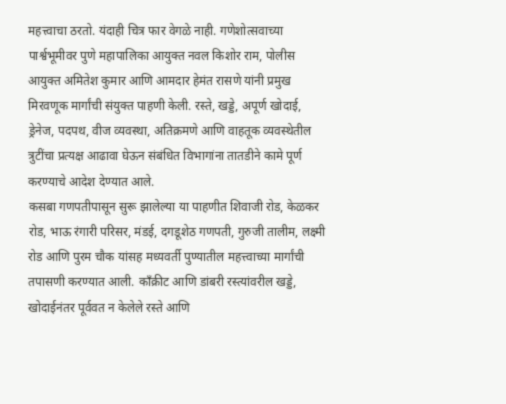महत्त्वाचा ठरतो. यंदाही चित्र फार वेगळे नाही. गणेशोत्सवाच्या पार्श्वभूमीवर पुणे महापालिका आयुक्त नवल किशोर राम, पोलीस आयुक्त अमितेश कुमार आणि आमदार हेमंत रासणे यांनी प्रमुख मिरवणूक मार्गांची संयुक्त पाहणी केली. रस्ते, खड्डे, अपूर्ण खोदाई, ड्रेनेज, पदपथ, वीज व्यवस्था, अतिक्रमणे आणि वाहतूक व्यवस्थेतील त्रुटींचा प्रत्यक्ष आढावा घेऊन संबंधित विभागांना तातडीने कामे पूर्ण करण्याचे आदेश देण्यात आले.
कसबा गणपतीपासून सुरू झालेल्या या पाहणीत शिवाजी रोड, केळकर रोड, भाऊ रंगारी परिसर, मंडई, दगडूशेठ गणपती, गुरुजी तालीम, लक्ष्मी रोड आणि पुरम चौक यांसह मध्यवर्ती पुण्यातील महत्त्वाच्या मार्गांची तपासणी करण्यात आली. काँक्रीट आणि डांबरी रस्त्यांवरील खड्डे, खोदाईनंतर पूर्ववत न केलेले रस्ते आणि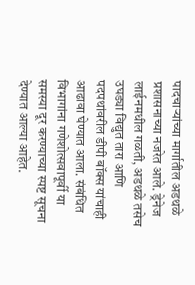पादचाऱ्यांच्या मार्गातील अडथळे प्रशासनाच्या नजरेत आले. ड्रेनेज लाईनमधील गळती, अडथळे तसेच उघड्या विद्युत तारा आणि पदपथांवरील डीपी बॉक्स यांचाही आढावा घेण्यात आला. संबंधित विभागांना गणेशोत्सवापूर्वी या समस्या दूर करण्याच्या स्पष्ट सूचना देण्यात आल्या आहेत.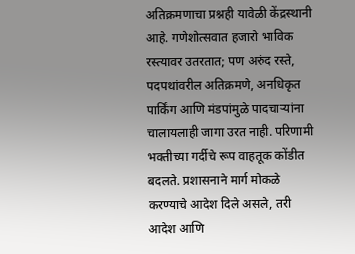अतिक्रमणाचा प्रश्नही यावेळी केंद्रस्थानी आहे. गणेशोत्सवात हजारो भाविक रस्त्यावर उतरतात; पण अरुंद रस्ते, पदपथांवरील अतिक्रमणे, अनधिकृत पार्किंग आणि मंडपांमुळे पादचाऱ्यांना चालायलाही जागा उरत नाही. परिणामी भक्तीच्या गर्दीचे रूप वाहतूक कोंडीत बदलते. प्रशासनाने मार्ग मोकळे करण्याचे आदेश दिले असले, तरी आदेश आणि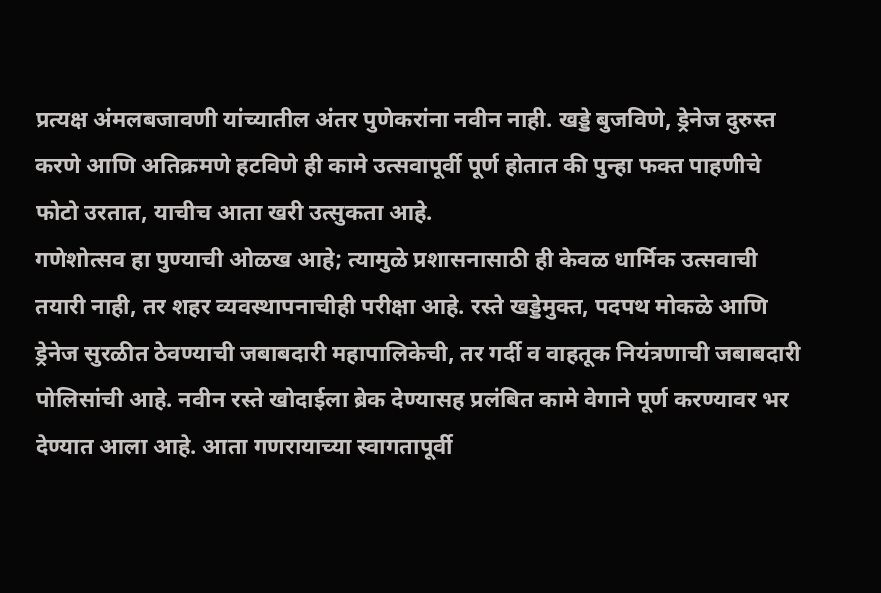प्रत्यक्ष अंमलबजावणी यांच्यातील अंतर पुणेकरांना नवीन नाही. खड्डे बुजविणे, ड्रेनेज दुरुस्त करणे आणि अतिक्रमणे हटविणे ही कामे उत्सवापूर्वी पूर्ण होतात की पुन्हा फक्त पाहणीचे फोटो उरतात, याचीच आता खरी उत्सुकता आहे.
गणेशोत्सव हा पुण्याची ओळख आहे; त्यामुळे प्रशासनासाठी ही केवळ धार्मिक उत्सवाची तयारी नाही, तर शहर व्यवस्थापनाचीही परीक्षा आहे. रस्ते खड्डेमुक्त, पदपथ मोकळे आणि ड्रेनेज सुरळीत ठेवण्याची जबाबदारी महापालिकेची, तर गर्दी व वाहतूक नियंत्रणाची जबाबदारी पोलिसांची आहे. नवीन रस्ते खोदाईला ब्रेक देण्यासह प्रलंबित कामे वेगाने पूर्ण करण्यावर भर देण्यात आला आहे. आता गणरायाच्या स्वागतापूर्वी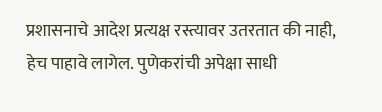प्रशासनाचे आदेश प्रत्यक्ष रस्त्यावर उतरतात की नाही, हेच पाहावे लागेल. पुणेकरांची अपेक्षा साधी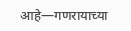आहे—गणरायाच्या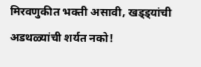मिरवणुकीत भक्ती असावी, खड्ड्यांची अडथळ्यांची शर्यत नको!